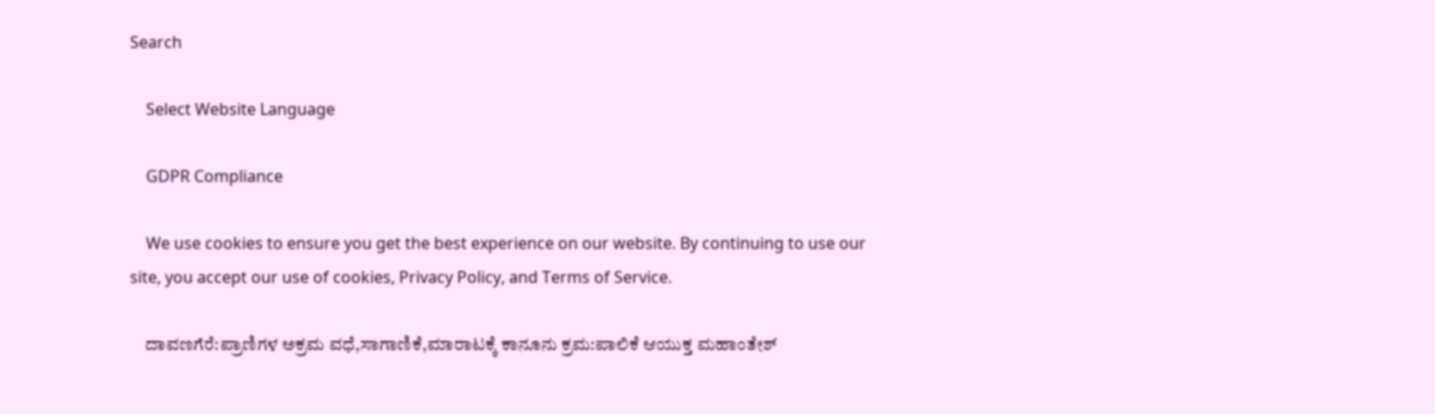Search

    Select Website Language

    GDPR Compliance

    We use cookies to ensure you get the best experience on our website. By continuing to use our site, you accept our use of cookies, Privacy Policy, and Terms of Service.

    ದಾವಣಗೆರೆ:ಪ್ರಾಣಿಗಳ ಅಕ್ರಮ ವಧೆ,ಸಾಗಾಣಿಕೆ,ಮಾರಾಟಕ್ಕೆ ಕಾನೂನು ಕ್ರಮ:ಪಾಲಿಕೆ ಆಯುಕ್ತ ಮಹಾಂತೇಶ್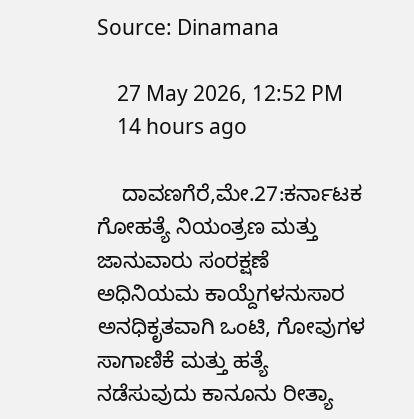Source: Dinamana

    27 May 2026, 12:52 PM
    14 hours ago

    ದಾವಣಗೆರೆ,ಮೇ.27:ಕರ್ನಾಟಕ ಗೋಹತ್ಯೆ ನಿಯಂತ್ರಣ ಮತ್ತು ಜಾನುವಾರು ಸಂರಕ್ಷಣೆ ಅಧಿನಿಯಮ ಕಾಯ್ದೆಗಳನುಸಾರ ಅನಧಿಕೃತವಾಗಿ ಒಂಟಿ, ಗೋವುಗಳ ಸಾಗಾಣಿಕೆ ಮತ್ತು ಹತ್ಯೆ ನಡೆಸುವುದು ಕಾನೂನು ರೀತ್ಯಾ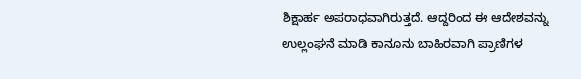ಶಿಕ್ಷಾರ್ಹ ಅಪರಾಧವಾಗಿರುತ್ತದೆ. ಆದ್ದರಿಂದ ಈ ಆದೇಶವನ್ನು ಉಲ್ಲಂಘನೆ ಮಾಡಿ ಕಾನೂನು ಬಾಹಿರವಾಗಿ ಪ್ರಾಣಿಗಳ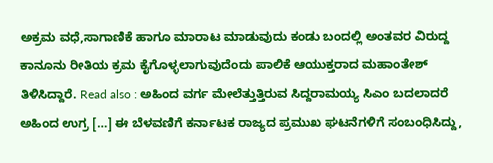ಅಕ್ರಮ ವಧೆ,ಸಾಗಾಣಿಕೆ ಹಾಗೂ ಮಾರಾಟ ಮಾಡುವುದು ಕಂಡು ಬಂದಲ್ಲಿ ಅಂತವರ ವಿರುದ್ದ ಕಾನೂನು ರೀತಿಯ ಕ್ರಮ ಕೈಗೊಳ್ಳಲಾಗುವುದೆಂದು ಪಾಲಿಕೆ ಆಯುಕ್ತರಾದ ಮಹಾಂತೇಶ್ ತಿಳಿಸಿದ್ದಾರೆ. Read also : ಅಹಿಂದ ವರ್ಗ ಮೇಲೆತ್ತುತ್ತಿರುವ ಸಿದ್ದರಾಮಯ್ಯ ಸಿಎಂ ಬದಲಾದರೆ ಅಹಿಂದ ಉಗ್ರ […] ಈ ಬೆಳವಣಿಗೆ ಕರ್ನಾಟಕ ರಾಜ್ಯದ ಪ್ರಮುಖ ಘಟನೆಗಳಿಗೆ ಸಂಬಂಧಿಸಿದ್ದು,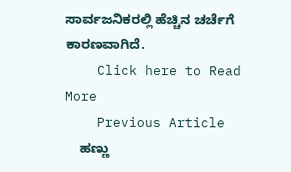ಸಾರ್ವಜನಿಕರಲ್ಲಿ ಹೆಚ್ಚಿನ ಚರ್ಚೆಗೆ ಕಾರಣವಾಗಿದೆ.
    Click here to Read More
    Previous Article
    ಹಣ್ಣು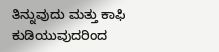ತಿನ್ನುವುದು ಮತ್ತು ಕಾಫಿ ಕುಡಿಯುವುದರಿಂದ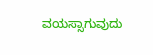ವಯಸ್ಸಾಗುವುದು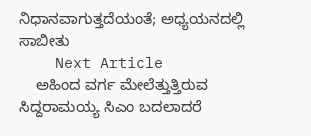ನಿಧಾನವಾಗುತ್ತದೆಯಂತೆ; ಅಧ್ಯಯನದಲ್ಲಿ ಸಾಬೀತು
    Next Article
    ಅಹಿಂದ ವರ್ಗ ಮೇಲೆತ್ತುತ್ತಿರುವ ಸಿದ್ದರಾಮಯ್ಯ ಸಿಎಂ ಬದಲಾದರೆ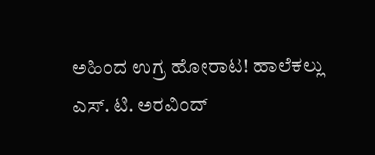ಅಹಿಂದ ಉಗ್ರ ಹೋರಾಟ! ಹಾಲೆಕಲ್ಲು ಎಸ್. ಟಿ. ಅರವಿಂದ್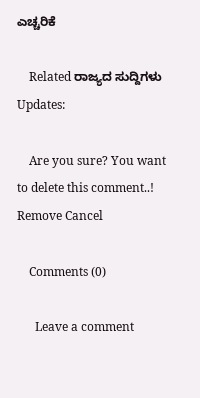ಎಚ್ಚರಿಕೆ

    Related ರಾಜ್ಯದ ಸುದ್ದಿಗಳು Updates:

    Are you sure? You want to delete this comment..! Remove Cancel

    Comments (0)

      Leave a comment